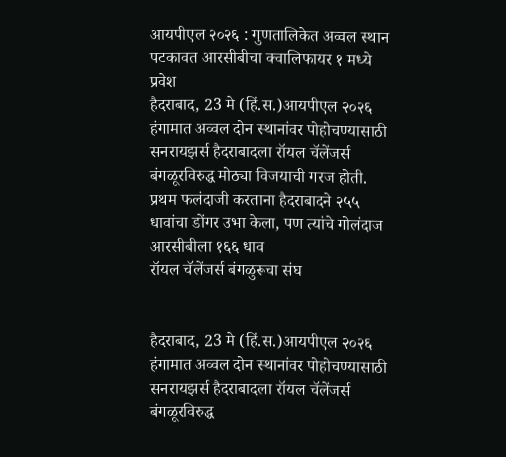आयपीएल २०२६ : गुणतालिकेत अव्वल स्थान पटकावत आरसीबीचा क्वालिफायर १ मध्ये प्रवेश
हैदराबाद, 23 मे (हिं.स.)आयपीएल २०२६ हंगामात अव्वल दोन स्थानांवर पोहोचण्यासाठी सनरायझर्स हैदराबादला रॉयल चॅलेंजर्स बंगळूरविरुद्ध मोठ्या विजयाची गरज होती. प्रथम फलंदाजी करताना हैदराबादने २५५ धावांचा डोंगर उभा केला, पण त्यांचे गोलंदाज आरसीबीला १६६ धाव
रॉयल चॅलेंजर्स बंगळुरूचा संघ


हैदराबाद, 23 मे (हिं.स.)आयपीएल २०२६ हंगामात अव्वल दोन स्थानांवर पोहोचण्यासाठी सनरायझर्स हैदराबादला रॉयल चॅलेंजर्स बंगळूरविरुद्ध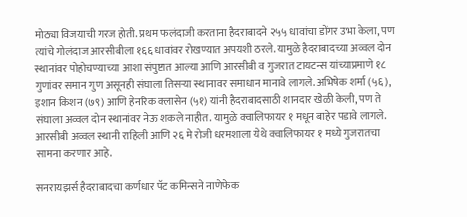मोठ्या विजयाची गरज होती. प्रथम फलंदाजी करताना हैदराबादने २५५ धावांचा डोंगर उभा केला, पण त्यांचे गोलंदाज आरसीबीला १६६ धावांवर रोखण्यात अपयशी ठरले. यामुळे हैदराबादच्या अव्वल दोन स्थानांवर पोहोचण्याच्या आशा संपुष्टात आल्या आणि आरसीबी व गुजरात टायटन्स यांच्याप्रमाणे १८ गुणांवर समान गुण असूनही संघाला तिसऱ्या स्थानावर समाधान मानावे लागले. अभिषेक शर्मा (५६), इशान किशन (७९) आणि हेनरिक क्लासेन (५१) यांनी हैदराबादसाठी शानदार खेळी केली, पण ते संघाला अव्वल दोन स्थानांवर नेऊ शकले नाहीत. यामुळे क्वालिफायर १ मधून बाहेर पडावे लागले. आरसीबी अव्वल स्थानी राहिली आणि २६ मे रोजी धरमशाला येथे क्वालिफायर १ मध्ये गुजरातचा सामना करणार आहे.

सनरायझर्स हैदराबादचा कर्णधार पॅट कमिन्सने नाणेफेक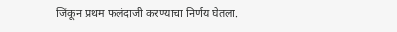जिंकून प्रथम फलंदाजी करण्याचा निर्णय घेतला.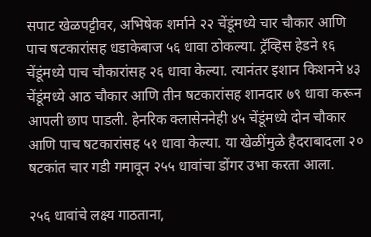सपाट खेळपट्टीवर, अभिषेक शर्माने २२ चेंडूंमध्ये चार चौकार आणि पाच षटकारांसह धडाकेबाज ५६ धावा ठोकल्या. ट्रॅव्हिस हेडने १६ चेंडूंमध्ये पाच चौकारांसह २६ धावा केल्या. त्यानंतर इशान किशनने ४३ चेंडूंमध्ये आठ चौकार आणि तीन षटकारांसह शानदार ७९ धावा करून आपली छाप पाडली. हेनरिक क्लासेननेही ४५ चेंडूंमध्ये दोन चौकार आणि पाच षटकारांसह ५१ धावा केल्या. या खेळींमुळे हैदराबादला २० षटकांत चार गडी गमावून २५५ धावांचा डोंगर उभा करता आला.

२५६ धावांचे लक्ष्य गाठताना,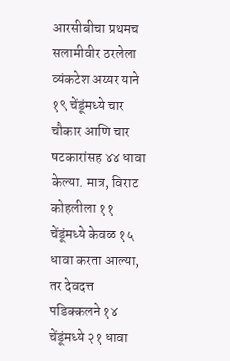आरसीबीचा प्रथमच सलामीवीर ठरलेला व्यंकटेश अय्यर याने १९ चेंडूंमध्ये चार चौकार आणि चार षटकारांसह ४४ धावा केल्या. मात्र, विराट कोहलीला ११ चेंडूंमध्ये केवळ १५ धावा करता आल्या, तर देवदत्त पडिक्कलने १४ चेंडूंमध्ये २१ धावा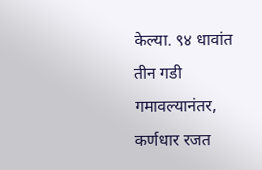केल्या. ९४ धावांत तीन गडी गमावल्यानंतर, कर्णधार रजत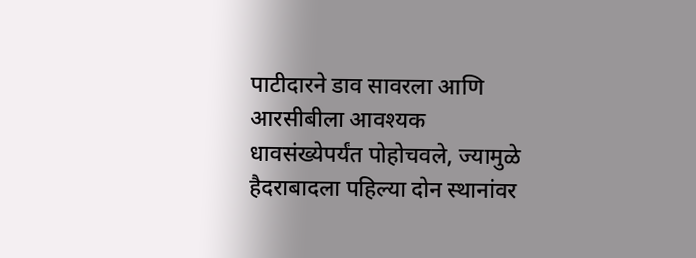पाटीदारने डाव सावरला आणि आरसीबीला आवश्यक धावसंख्येपर्यंत पोहोचवले, ज्यामुळे हैदराबादला पहिल्या दोन स्थानांवर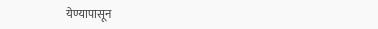येण्यापासून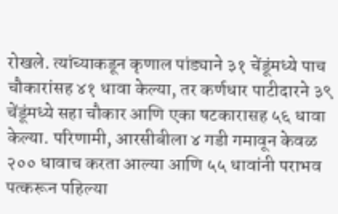रोखले. त्यांच्याकडून कृणाल पांड्याने ३१ चेंडूंमध्ये पाच चौकारांसह ४१ धावा केल्या, तर कर्णधार पाटीदारने ३९ चेंडूंमध्ये सहा चौकार आणि एका षटकारासह ५६ धावा केल्या. परिणामी, आरसीबीला ४ गडी गमावून केवळ २०० धावाच करता आल्या आणि ५५ धावांनी पराभव पत्करून पहिल्या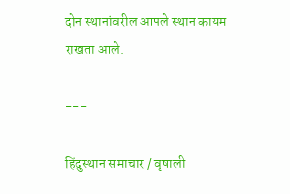दोन स्थानांवरील आपले स्थान कायम राखता आले.

---

हिंदुस्थान समाचार / वृषाली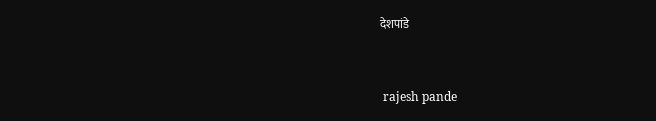देशपांडे


 rajesh pande